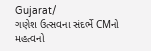Gujarat/
ગણેશ ઉત્સવના સંદર્ભે CMનો મહત્વનો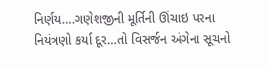નિર્ણય….ગણેશજીની મૂર્તિની ઊંચાઇ પરના નિયંત્રણો કર્યા દૂર…તો વિસર્જન અંગેના સૂચનો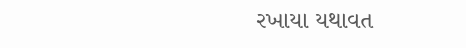રખાયા યથાવત